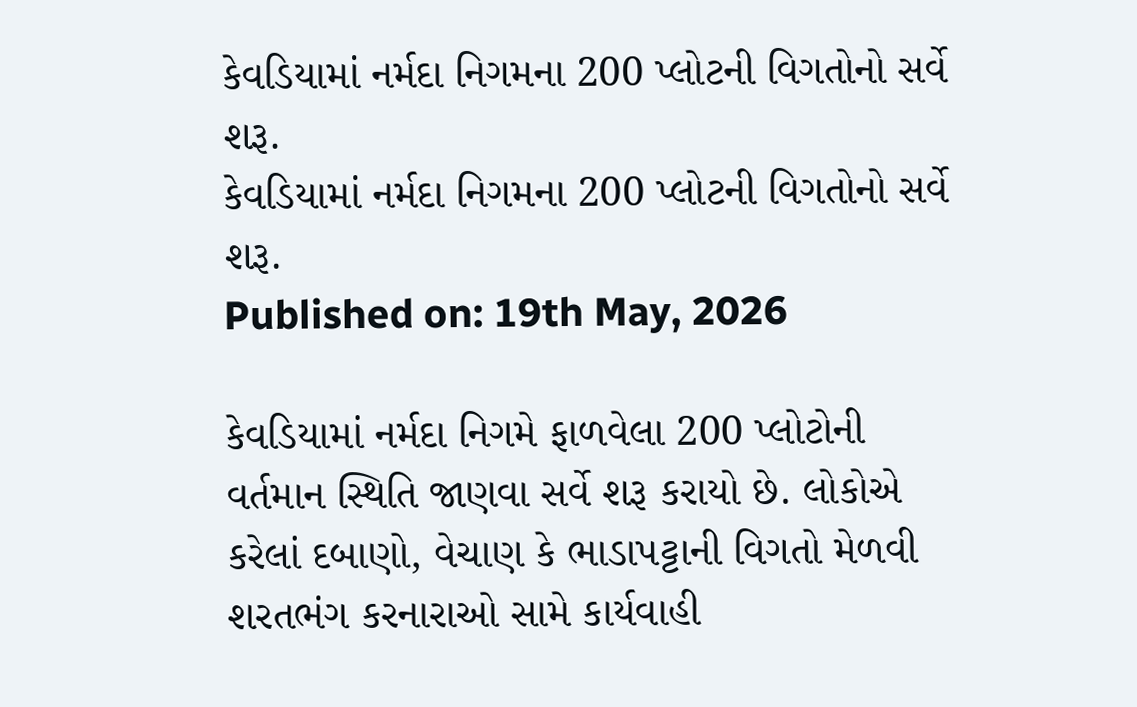કેવડિયામાં નર્મદા નિગમના 200 પ્લોટની વિગતોનો સર્વે શરૂ.
કેવડિયામાં નર્મદા નિગમના 200 પ્લોટની વિગતોનો સર્વે શરૂ.
Published on: 19th May, 2026

કેવડિયામાં નર્મદા નિગમે ફાળવેલા 200 પ્લોટોની વર્તમાન સ્થિતિ જાણવા સર્વે શરૂ કરાયો છે. લોકોએ કરેલાં દબાણો, વેચાણ કે ભાડાપટ્ટાની વિગતો મેળવી શરતભંગ કરનારાઓ સામે કાર્યવાહી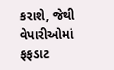કરાશે, જેથી વેપારીઓમાં ફફડાટ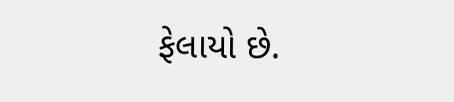ફેલાયો છે.